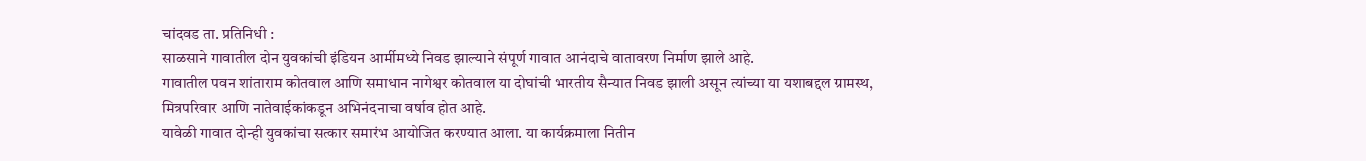चांदवड ता. प्रतिनिधी :
साळसाने गावातील दोन युवकांची इंडियन आर्मीमध्ये निवड झाल्याने संपूर्ण गावात आनंदाचे वातावरण निर्माण झाले आहे.
गावातील पवन शांताराम कोतवाल आणि समाधान नागेश्वर कोतवाल या दोघांची भारतीय सैन्यात निवड झाली असून त्यांच्या या यशाबद्दल ग्रामस्थ, मित्रपरिवार आणि नातेवाईकांकडून अभिनंदनाचा वर्षाव होत आहे.
यावेळी गावात दोन्ही युवकांचा सत्कार समारंभ आयोजित करण्यात आला. या कार्यक्रमाला नितीन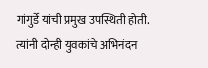गांगुर्डे यांची प्रमुख उपस्थिती होती. त्यांनी दोन्ही युवकांचे अभिनंदन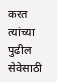करत त्यांच्या पुढील सेवेसाठी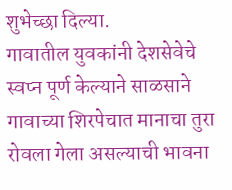शुभेच्छा दिल्या.
गावातील युवकांनी देशसेवेचे स्वप्न पूर्ण केल्याने साळसाने गावाच्या शिरपेचात मानाचा तुरा रोवला गेला असल्याची भावना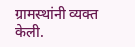ग्रामस्थांनी व्यक्त केली.